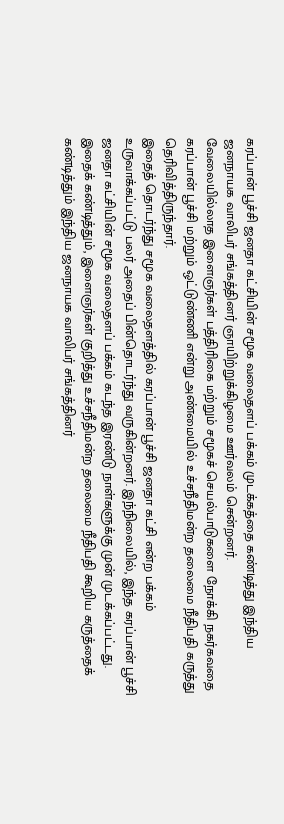கரப்பான் பூச்சி ஜனதா கட்சியின் சமூக வலைதளப் பக்கம் முடக்கத்தை கண்டித்து இந்திய ஜனநாயக வாலிபர் சங்கத்தினர் ஞாயிற்றுக்கிழமை ஊர்வலம் சென்றனர்.
வேலையில்லாத இளைஞர்கள் பத்திரிகை மற்றும் சமூகச் செயல்பாடுகளை நோக்கி நகர்கவதை கரப்பான் பூச்சி மற்றும் ஒட்டுண்ணி என்று அண்மையில் உச்சநீதிமன்ற தலைமை நீதிபதி கருத்து தெரிவித்திருந்தார்.
இதைத் தொடர்ந்து சமூக வலைதளத்தில் கரப்பான் பூச்சி ஜனதா கட்சி என்ற பக்கம் உருவாக்கப்பட்டு பலர் அதைப் பின்தொடர்ந்து வருகின்றனர். இந்நிலையில், இந்த கரப்பான் பூச்சி ஜனதா கட்சியின் சமூக வலைதளப் பக்கம் கடந்த இரண்டு நாள்களுக்கு முன் முடக்கப்பட்டது.
இதைக் கண்டித்தும், இளைஞர்கள் குறித்து உச்சநீதிமன்ற தலைமை நீதிபதி கூறிய கருத்தைக் கண்டித்தும் இந்திய ஜனநாயக வாலிபர் சங்கத்தினர்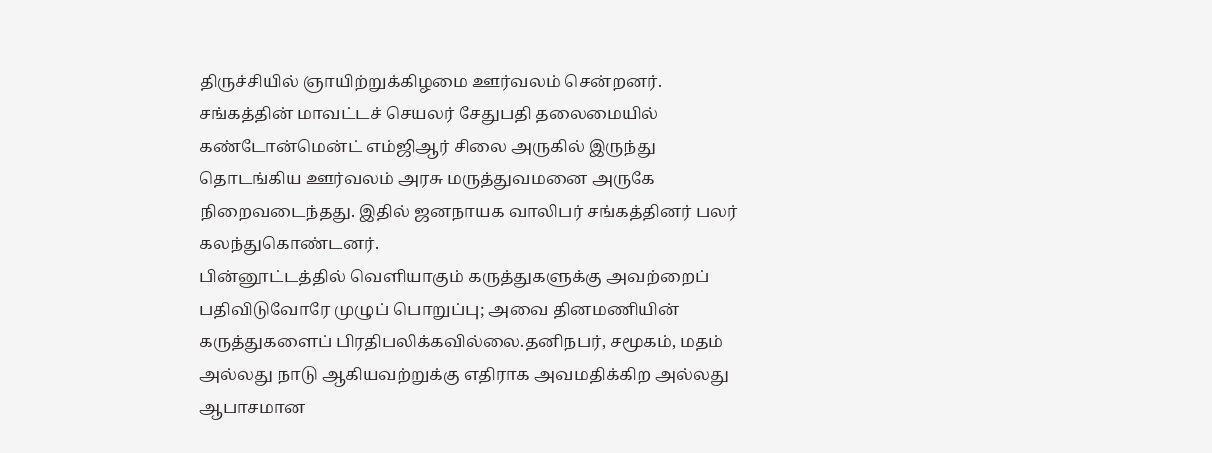திருச்சியில் ஞாயிற்றுக்கிழமை ஊர்வலம் சென்றனர். சங்கத்தின் மாவட்டச் செயலர் சேதுபதி தலைமையில் கண்டோன்மென்ட் எம்ஜிஆர் சிலை அருகில் இருந்து தொடங்கிய ஊர்வலம் அரசு மருத்துவமனை அருகே நிறைவடைந்தது. இதில் ஜனநாயக வாலிபர் சங்கத்தினர் பலர் கலந்துகொண்டனர்.
பின்னூட்டத்தில் வெளியாகும் கருத்துகளுக்கு அவற்றைப் பதிவிடுவோரே முழுப் பொறுப்பு; அவை தினமணியின் கருத்துகளைப் பிரதிபலிக்கவில்லை.தனிநபர், சமூகம், மதம் அல்லது நாடு ஆகியவற்றுக்கு எதிராக அவமதிக்கிற அல்லது ஆபாசமான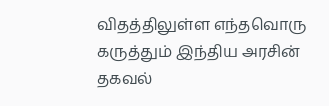விதத்திலுள்ள எந்தவொரு கருத்தும் இந்திய அரசின் தகவல்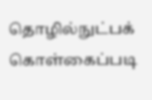தொழில்நுட்பக் கொள்கைப்படி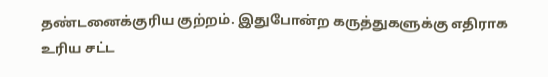தண்டனைக்குரிய குற்றம். இதுபோன்ற கருத்துகளுக்கு எதிராக உரிய சட்ட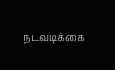நடவடிக்கை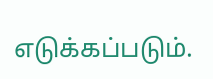எடுக்கப்படும்.